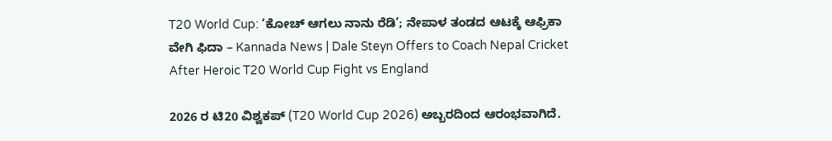T20 World Cup: ‘ಕೋಚ್ ಆಗಲು ನಾನು ರೆಡಿ’; ನೇಪಾಳ ತಂಡದ ಆಟಕ್ಕೆ ಆಫ್ರಿಕಾ ವೇಗಿ ಫಿದಾ – Kannada News | Dale Steyn Offers to Coach Nepal Cricket After Heroic T20 World Cup Fight vs England

2026 ರ ಟಿ20 ವಿಶ್ವಕಪ್ (T20 World Cup 2026) ಅಬ್ಬರದಿಂದ ಆರಂಭವಾಗಿದೆ.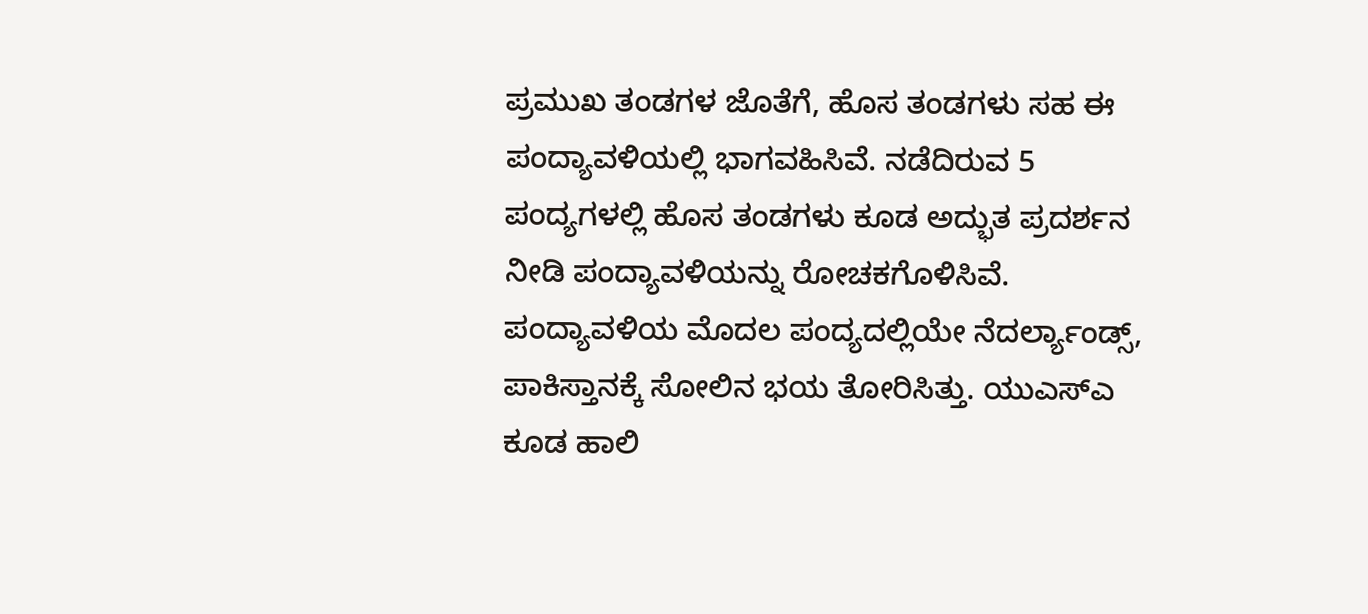ಪ್ರಮುಖ ತಂಡಗಳ ಜೊತೆಗೆ, ಹೊಸ ತಂಡಗಳು ಸಹ ಈ ಪಂದ್ಯಾವಳಿಯಲ್ಲಿ ಭಾಗವಹಿಸಿವೆ. ನಡೆದಿರುವ 5 ಪಂದ್ಯಗಳಲ್ಲಿ ಹೊಸ ತಂಡಗಳು ಕೂಡ ಅದ್ಭುತ ಪ್ರದರ್ಶನ ನೀಡಿ ಪಂದ್ಯಾವಳಿಯನ್ನು ರೋಚಕಗೊಳಿಸಿವೆ. ಪಂದ್ಯಾವಳಿಯ ಮೊದಲ ಪಂದ್ಯದಲ್ಲಿಯೇ ನೆದರ್ಲ್ಯಾಂಡ್ಸ್, ಪಾಕಿಸ್ತಾನಕ್ಕೆ ಸೋಲಿನ ಭಯ ತೋರಿಸಿತ್ತು. ಯುಎಸ್ಎ ಕೂಡ ಹಾಲಿ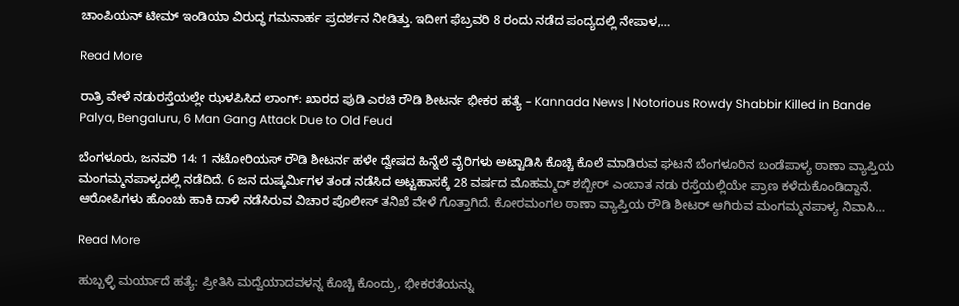ಚಾಂಪಿಯನ್ ಟೀಮ್ ಇಂಡಿಯಾ ವಿರುದ್ಧ ಗಮನಾರ್ಹ ಪ್ರದರ್ಶನ ನೀಡಿತ್ತು. ಇದೀಗ ಫೆಬ್ರವರಿ 8 ರಂದು ನಡೆದ ಪಂದ್ಯದಲ್ಲಿ ನೇಪಾಳ,…

Read More

ರಾತ್ರಿ ವೇಳೆ ನಡುರಸ್ತೆಯಲ್ಲೇ ಝಳಪಿಸಿದ ಲಾಂಗ್: ಖಾರದ ಪುಡಿ ಎರಚಿ ರೌಡಿ ಶೀಟರ್ನ ಭೀಕರ ಹತ್ಯೆ – Kannada News | Notorious Rowdy Shabbir Killed in Bande Palya, Bengaluru, 6 Man Gang Attack Due to Old Feud

ಬೆಂಗಳೂರು, ಜನವರಿ 14: 1 ನಟೋರಿಯಸ್ ರೌಡಿ ಶೀಟರ್ನ ಹಳೇ ದ್ವೇಷದ ಹಿನ್ನೆಲೆ ವೈರಿಗಳು ಅಟ್ಟಾಡಿಸಿ ಕೊಚ್ಚಿ ಕೊಲೆ ಮಾಡಿರುವ ಘಟನೆ ಬೆಂಗಳೂರಿನ ಬಂಡೆಪಾಳ್ಯ ಠಾಣಾ ವ್ಯಾಪ್ತಿಯ ಮಂಗಮ್ಮನಪಾಳ್ಯದಲ್ಲಿ ನಡೆದಿದೆ. 6 ಜನ ದುಷ್ಕರ್ಮಿಗಳ ತಂಡ ನಡೆಸಿದ ಅಟ್ಟಹಾಸಕ್ಕೆ 28 ವರ್ಷದ ಮೊಹಮ್ಮದ್ ಶಬ್ಬೀರ್ ಎಂಬಾತ ನಡು ರಸ್ತೆಯಲ್ಲಿಯೇ ಪ್ರಾಣ ಕಳೆದುಕೊಂಡಿದ್ದಾನೆ. ಆರೋಪಿಗಳು ಹೊಂಚು ಹಾಕಿ ದಾಳಿ ನಡೆಸಿರುವ ವಿಚಾರ ಪೊಲೀಸ್ ತನಿಖೆ ವೇಳೆ ಗೊತ್ತಾಗಿದೆ. ಕೋರಮಂಗಲ ಠಾಣಾ ವ್ಯಾಪ್ತಿಯ ರೌಡಿ ಶೀಟರ್ ಆಗಿರುವ ಮಂಗಮ್ಮನಪಾಳ್ಯ ನಿವಾಸಿ…

Read More

ಹುಬ್ಬಳ್ಳಿ ಮರ್ಯಾದೆ ಹತ್ಯೆ: ಪ್ರೀತಿಸಿ ಮದ್ವೆಯಾದವಳನ್ನ ಕೊಚ್ಚಿ ಕೊಂದ್ರು, ಭೀಕರತೆಯನ್ನು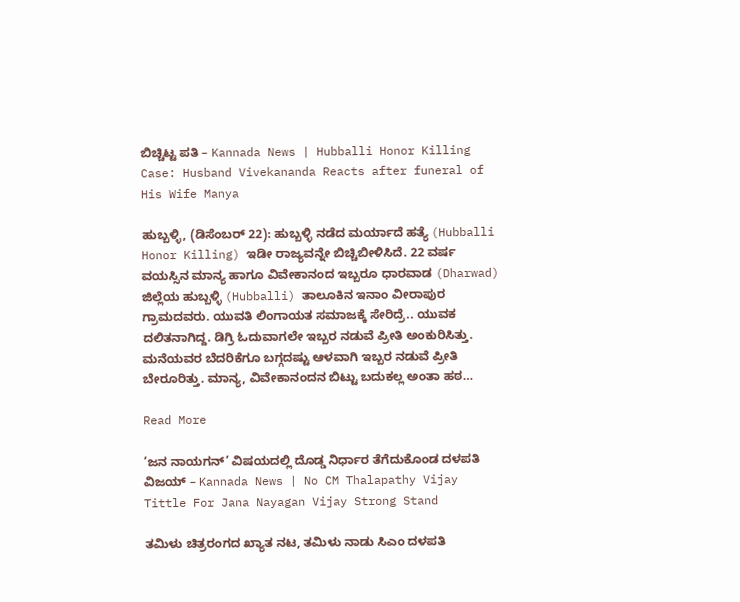ಬಿಚ್ಚಿಟ್ಟ ಪತಿ – Kannada News | Hubballi Honor Killing Case: Husband Vivekananda Reacts after funeral of His Wife Manya

ಹುಬ್ಬಳ್ಳಿ, (ಡಿಸೆಂಬರ್ 22): ಹುಬ್ಬಳ್ಳಿ ನಡೆದ ಮರ್ಯಾದೆ ಹತ್ಯೆ (Hubballi Honor Killing) ಇಡೀ ರಾಜ್ಯವನ್ನೇ ಬಿಚ್ಚಿಬೀಳಿಸಿದೆ. 22 ವರ್ಷ ವಯಸ್ಸಿನ ಮಾನ್ಯ ಹಾಗೂ ವಿವೇಕಾನಂದ ಇಬ್ಬರೂ ಧಾರವಾಡ (Dharwad) ಜಿಲ್ಲೆಯ ಹುಬ್ಬಳ್ಳಿ (Hubballi) ತಾಲೂಕಿನ ಇನಾಂ ವೀರಾಪುರ ಗ್ರಾಮದವರು. ಯುವತಿ ಲಿಂಗಾಯತ ಸಮಾಜಕ್ಕೆ ಸೇರಿದ್ರೆ.. ಯುವಕ ದಲಿತನಾಗಿದ್ದ. ಡಿಗ್ರಿ ಓದುವಾಗಲೇ ಇಬ್ಬರ ನಡುವೆ ಪ್ರೀತಿ ಅಂಕುರಿಸಿತ್ತು. ಮನೆಯವರ ಬೆದರಿಕೆಗೂ ಬಗ್ಗದಷ್ಟು ಆಳವಾಗಿ ಇಬ್ಬರ ನಡುವೆ ಪ್ರೀತಿ ಬೇರೂರಿತ್ತು. ಮಾನ್ಯ, ವಿವೇಕಾನಂದನ ಬಿಟ್ಟು ಬದುಕಲ್ಲ ಅಂತಾ ಹಠ…

Read More

‘ಜನ ನಾಯಗನ್’ ವಿಷಯದಲ್ಲಿ ದೊಡ್ಡ ನಿರ್ಧಾರ ತೆಗೆದುಕೊಂಡ ದಳಪತಿ ವಿಜಯ್ – Kannada News | No CM Thalapathy Vijay Tittle For Jana Nayagan Vijay Strong Stand

ತಮಿಳು ಚಿತ್ರರಂಗದ ಖ್ಯಾತ ನಟ, ತಮಿಳು ನಾಡು ಸಿಎಂ ದಳಪತಿ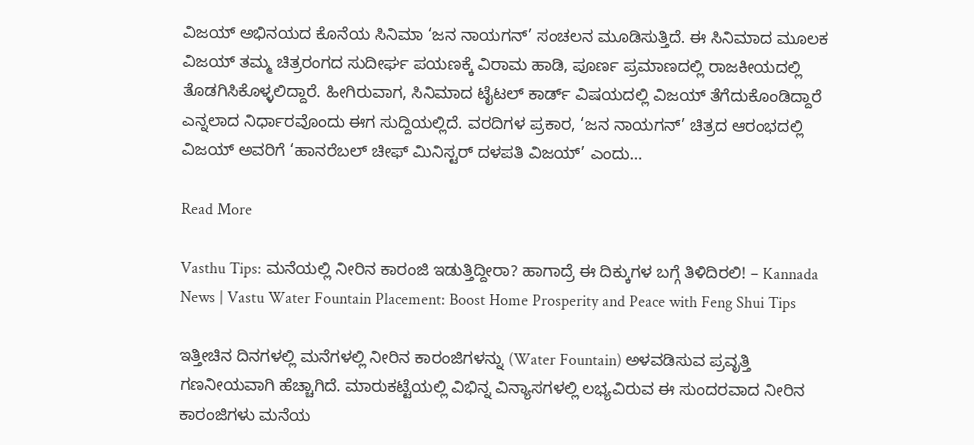ವಿಜಯ್ ಅಭಿನಯದ ಕೊನೆಯ ಸಿನಿಮಾ ‘ಜನ ನಾಯಗನ್’ ಸಂಚಲನ ಮೂಡಿಸುತ್ತಿದೆ. ಈ ಸಿನಿಮಾದ ಮೂಲಕ ವಿಜಯ್ ತಮ್ಮ ಚಿತ್ರರಂಗದ ಸುದೀರ್ಘ ಪಯಣಕ್ಕೆ ವಿರಾಮ ಹಾಡಿ, ಪೂರ್ಣ ಪ್ರಮಾಣದಲ್ಲಿ ರಾಜಕೀಯದಲ್ಲಿ ತೊಡಗಿಸಿಕೊಳ್ಳಲಿದ್ದಾರೆ. ಹೀಗಿರುವಾಗ, ಸಿನಿಮಾದ ಟೈಟಲ್ ಕಾರ್ಡ್ ವಿಷಯದಲ್ಲಿ ವಿಜಯ್ ತೆಗೆದುಕೊಂಡಿದ್ದಾರೆ ಎನ್ನಲಾದ ನಿರ್ಧಾರವೊಂದು ಈಗ ಸುದ್ದಿಯಲ್ಲಿದೆ. ವರದಿಗಳ ಪ್ರಕಾರ, ‘ಜನ ನಾಯಗನ್’ ಚಿತ್ರದ ಆರಂಭದಲ್ಲಿ ವಿಜಯ್ ಅವರಿಗೆ ‘ಹಾನರೆಬಲ್ ಚೀಫ್ ಮಿನಿಸ್ಟರ್ ದಳಪತಿ ವಿಜಯ್’ ಎಂದು…

Read More

Vasthu Tips: ಮನೆಯಲ್ಲಿ ನೀರಿನ ಕಾರಂಜಿ ಇಡುತ್ತಿದ್ದೀರಾ? ಹಾಗಾದ್ರೆ ಈ ದಿಕ್ಕುಗಳ ಬಗ್ಗೆ ತಿಳಿದಿರಲಿ! – Kannada News | Vastu Water Fountain Placement: Boost Home Prosperity and Peace with Feng Shui Tips

ಇತ್ತೀಚಿನ ದಿನಗಳಲ್ಲಿ ಮನೆಗಳಲ್ಲಿ ನೀರಿನ ಕಾರಂಜಿಗಳನ್ನು (Water Fountain) ಅಳವಡಿಸುವ ಪ್ರವೃತ್ತಿ ಗಣನೀಯವಾಗಿ ಹೆಚ್ಚಾಗಿದೆ. ಮಾರುಕಟ್ಟೆಯಲ್ಲಿ ವಿಭಿನ್ನ ವಿನ್ಯಾಸಗಳಲ್ಲಿ ಲಭ್ಯವಿರುವ ಈ ಸುಂದರವಾದ ನೀರಿನ ಕಾರಂಜಿಗಳು ಮನೆಯ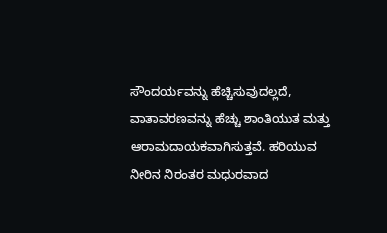ಸೌಂದರ್ಯವನ್ನು ಹೆಚ್ಚಿಸುವುದಲ್ಲದೆ, ವಾತಾವರಣವನ್ನು ಹೆಚ್ಚು ಶಾಂತಿಯುತ ಮತ್ತು ಆರಾಮದಾಯಕವಾಗಿಸುತ್ತವೆ. ಹರಿಯುವ ನೀರಿನ ನಿರಂತರ ಮಧುರವಾದ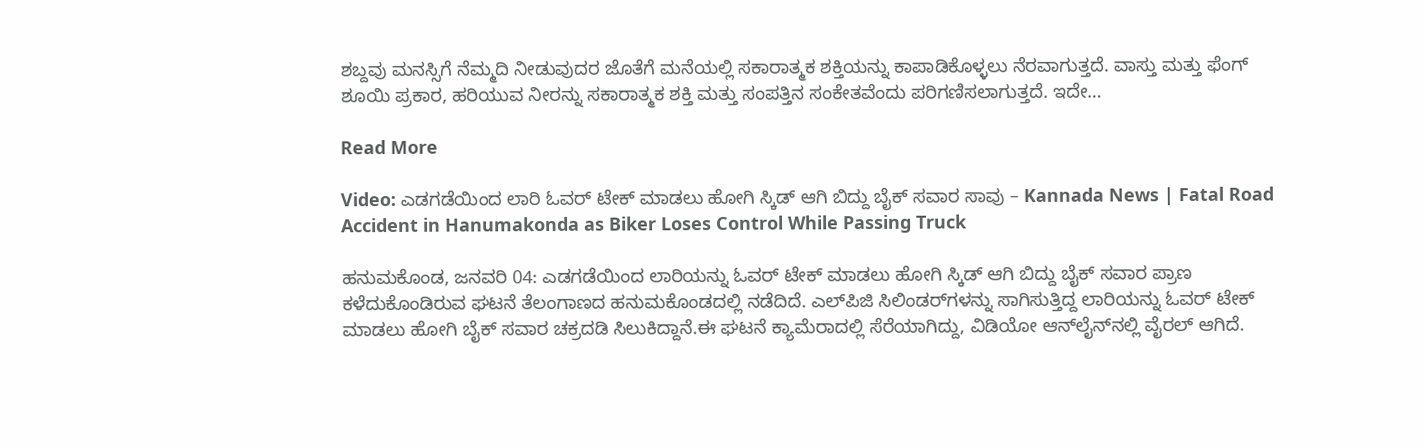ಶಬ್ದವು ಮನಸ್ಸಿಗೆ ನೆಮ್ಮದಿ ನೀಡುವುದರ ಜೊತೆಗೆ ಮನೆಯಲ್ಲಿ ಸಕಾರಾತ್ಮಕ ಶಕ್ತಿಯನ್ನು ಕಾಪಾಡಿಕೊಳ್ಳಲು ನೆರವಾಗುತ್ತದೆ. ವಾಸ್ತು ಮತ್ತು ಫೆಂಗ್ ಶೂಯಿ ಪ್ರಕಾರ, ಹರಿಯುವ ನೀರನ್ನು ಸಕಾರಾತ್ಮಕ ಶಕ್ತಿ ಮತ್ತು ಸಂಪತ್ತಿನ ಸಂಕೇತವೆಂದು ಪರಿಗಣಿಸಲಾಗುತ್ತದೆ. ಇದೇ…

Read More

Video: ಎಡಗಡೆಯಿಂದ ಲಾರಿ ಓವರ್ ಟೇಕ್ ಮಾಡಲು ಹೋಗಿ ಸ್ಕಿಡ್ ಆಗಿ ಬಿದ್ದು ಬೈಕ್ ಸವಾರ ಸಾವು – Kannada News | Fatal Road Accident in Hanumakonda as Biker Loses Control While Passing Truck

ಹನುಮಕೊಂಡ, ಜನವರಿ 04: ಎಡಗಡೆಯಿಂದ ಲಾರಿಯನ್ನು ಓವರ್ ಟೇಕ್ ಮಾಡಲು ಹೋಗಿ ಸ್ಕಿಡ್ ಆಗಿ ಬಿದ್ದು ಬೈಕ್ ಸವಾರ ಪ್ರಾಣ ಕಳೆದುಕೊಂಡಿರುವ ಘಟನೆ ತೆಲಂಗಾಣದ ಹನುಮಕೊಂಡದಲ್ಲಿ ನಡೆದಿದೆ. ಎಲ್‌ಪಿಜಿ ಸಿಲಿಂಡರ್‌ಗಳನ್ನು ಸಾಗಿಸುತ್ತಿದ್ದ ಲಾರಿಯನ್ನು ಓವರ್ ಟೇಕ್ ಮಾಡಲು ಹೋಗಿ ಬೈಕ್ ಸವಾರ ಚಕ್ರದಡಿ ಸಿಲುಕಿದ್ದಾನೆ.ಈ ಘಟನೆ ಕ್ಯಾಮೆರಾದಲ್ಲಿ ಸೆರೆಯಾಗಿದ್ದು, ವಿಡಿಯೋ ಆನ್‌ಲೈನ್‌ನಲ್ಲಿ ವೈರಲ್ ಆಗಿದೆ.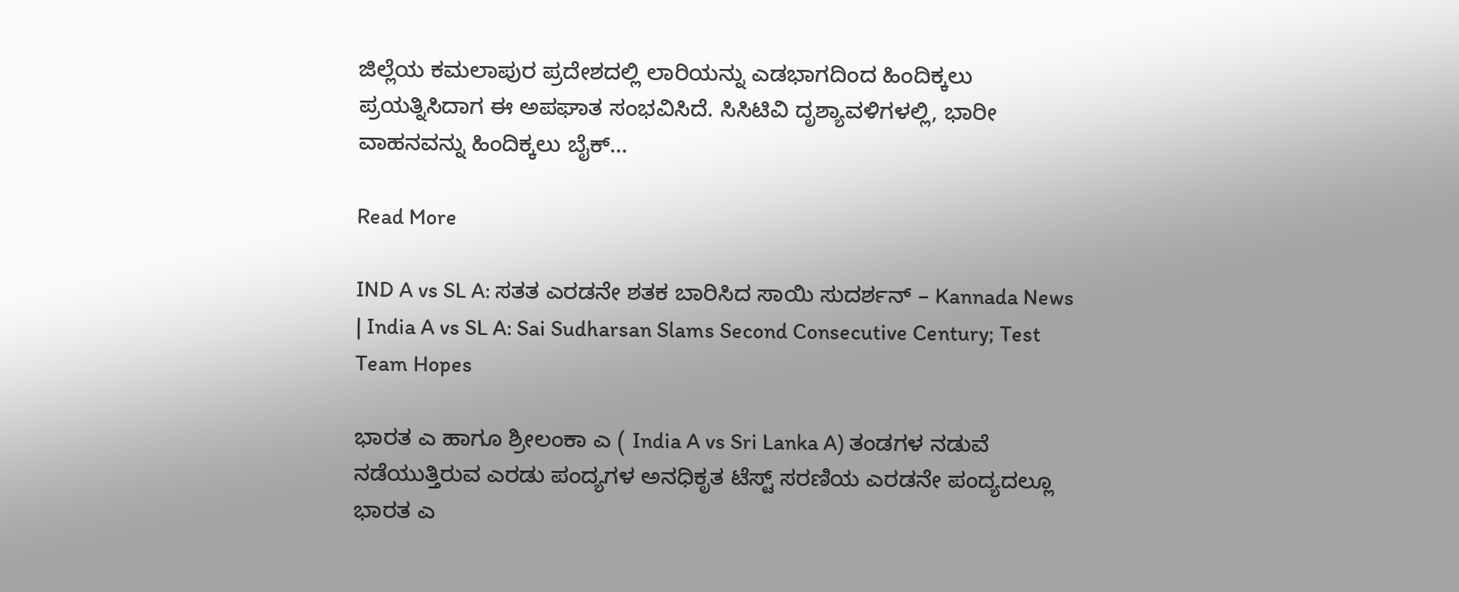ಜಿಲ್ಲೆಯ ಕಮಲಾಪುರ ಪ್ರದೇಶದಲ್ಲಿ ಲಾರಿಯನ್ನು ಎಡಭಾಗದಿಂದ ಹಿಂದಿಕ್ಕಲು ಪ್ರಯತ್ನಿಸಿದಾಗ ಈ ಅಪಘಾತ ಸಂಭವಿಸಿದೆ. ಸಿಸಿಟಿವಿ ದೃಶ್ಯಾವಳಿಗಳಲ್ಲಿ, ಭಾರೀ ವಾಹನವನ್ನು ಹಿಂದಿಕ್ಕಲು ಬೈಕ್…

Read More

IND A vs SL A: ಸತತ ಎರಡನೇ ಶತಕ ಬಾರಿಸಿದ ಸಾಯಿ ಸುದರ್ಶನ್ – Kannada News | India A vs SL A: Sai Sudharsan Slams Second Consecutive Century; Test Team Hopes

ಭಾರತ ಎ ಹಾಗೂ ಶ್ರೀಲಂಕಾ ಎ ( India A vs Sri Lanka A) ತಂಡಗಳ ನಡುವೆ ನಡೆಯುತ್ತಿರುವ ಎರಡು ಪಂದ್ಯಗಳ ಅನಧಿಕೃತ ಟೆಸ್ಟ್ ಸರಣಿಯ ಎರಡನೇ ಪಂದ್ಯದಲ್ಲೂ ಭಾರತ ಎ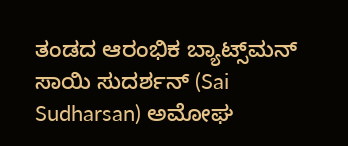ತಂಡದ ಆರಂಭಿಕ ಬ್ಯಾಟ್ಸ್‌ಮನ್ ಸಾಯಿ ಸುದರ್ಶನ್ (Sai Sudharsan) ಅಮೋಘ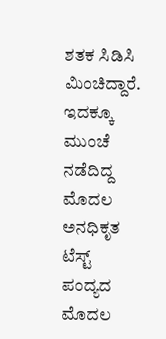ಶತಕ ಸಿಡಿಸಿ ಮಿಂಚಿದ್ದಾರೆ. ಇದಕ್ಕೂ ಮುಂಚೆ ನಡೆದಿದ್ದ ಮೊದಲ ಅನಧಿಕೃತ ಟೆಸ್ಟ್ ಪಂದ್ಯದ ಮೊದಲ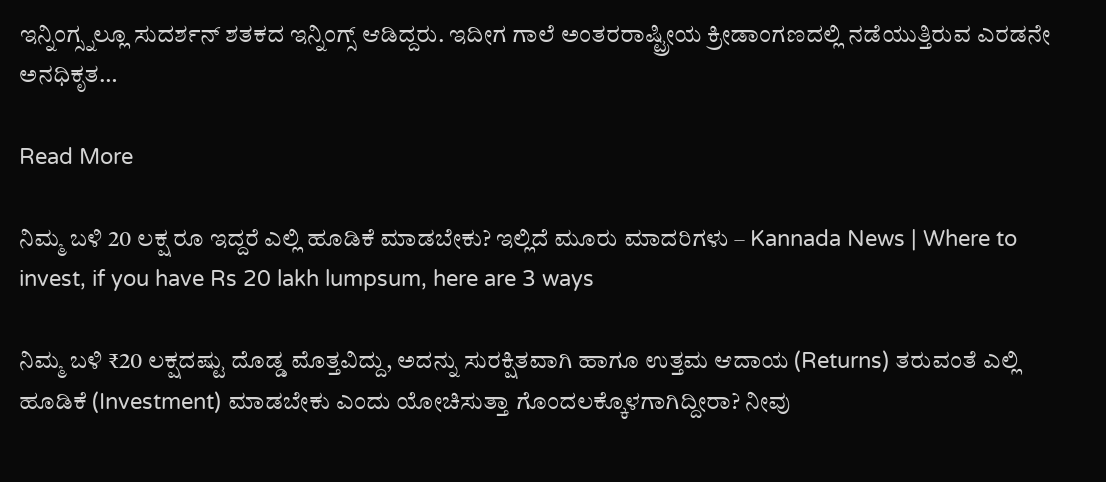ಇನ್ನಿಂಗ್ಸ್ನಲ್ಲೂ ಸುದರ್ಶನ್ ಶತಕದ ಇನ್ನಿಂಗ್ಸ್ ಆಡಿದ್ದರು. ಇದೀಗ ಗಾಲೆ ಅಂತರರಾಷ್ಟ್ರೀಯ ಕ್ರೀಡಾಂಗಣದಲ್ಲಿ ನಡೆಯುತ್ತಿರುವ ಎರಡನೇ ಅನಧಿಕೃತ…

Read More

ನಿಮ್ಮ ಬಳಿ 20 ಲಕ್ಷ ರೂ ಇದ್ದರೆ ಎಲ್ಲಿ ಹೂಡಿಕೆ ಮಾಡಬೇಕು? ಇಲ್ಲಿದೆ ಮೂರು ಮಾದರಿಗಳು – Kannada News | Where to invest, if you have Rs 20 lakh lumpsum, here are 3 ways

ನಿಮ್ಮ ಬಳಿ ₹20 ಲಕ್ಷದಷ್ಟು ದೊಡ್ಡ ಮೊತ್ತವಿದ್ದು, ಅದನ್ನು ಸುರಕ್ಷಿತವಾಗಿ ಹಾಗೂ ಉತ್ತಮ ಆದಾಯ (Returns) ತರುವಂತೆ ಎಲ್ಲಿ ಹೂಡಿಕೆ (Investment) ಮಾಡಬೇಕು ಎಂದು ಯೋಚಿಸುತ್ತಾ ಗೊಂದಲಕ್ಕೊಳಗಾಗಿದ್ದೀರಾ? ನೀವು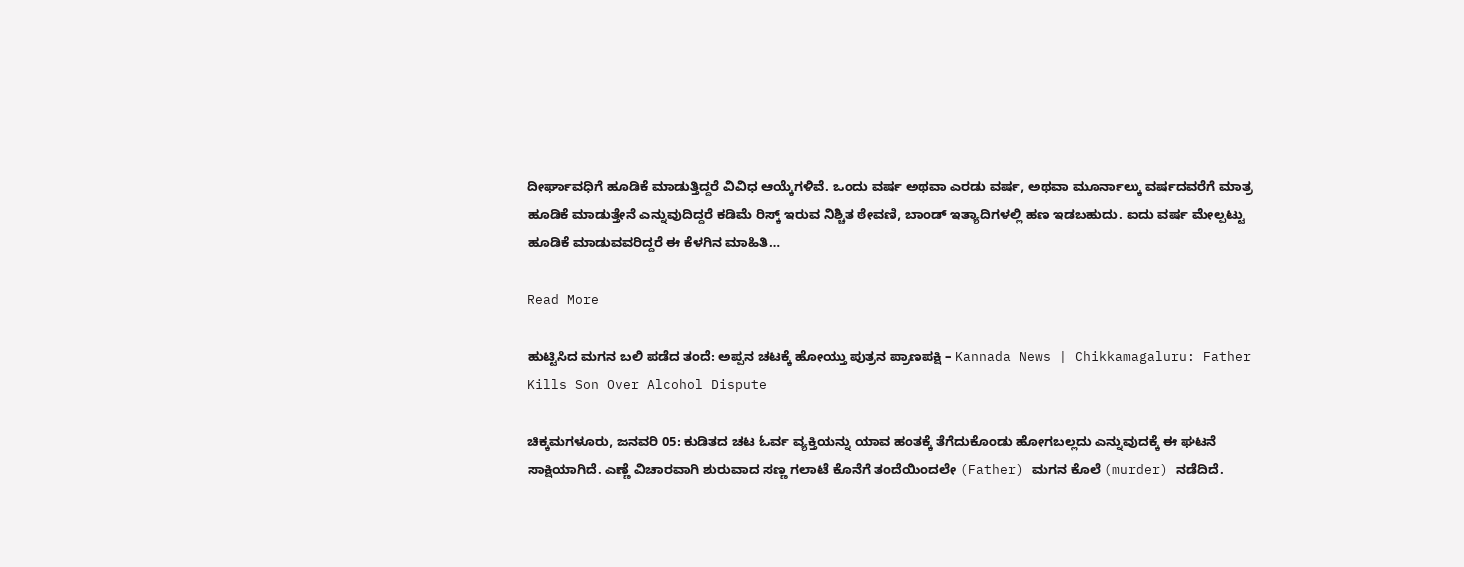ದೀರ್ಘಾವಧಿಗೆ ಹೂಡಿಕೆ ಮಾಡುತ್ತಿದ್ದರೆ ವಿವಿಧ ಆಯ್ಕೆಗಳಿವೆ. ಒಂದು ವರ್ಷ ಅಥವಾ ಎರಡು ವರ್ಷ, ಅಥವಾ ಮೂರ್ನಾಲ್ಕು ವರ್ಷದವರೆಗೆ ಮಾತ್ರ ಹೂಡಿಕೆ ಮಾಡುತ್ತೇನೆ ಎನ್ನುವುದಿದ್ದರೆ ಕಡಿಮೆ ರಿಸ್ಕ್ ಇರುವ ನಿಶ್ಚಿತ ಠೇವಣಿ, ಬಾಂಡ್ ಇತ್ಯಾದಿಗಳಲ್ಲಿ ಹಣ ಇಡಬಹುದು. ಐದು ವರ್ಷ ಮೇಲ್ಪಟ್ಟು ಹೂಡಿಕೆ ಮಾಡುವವರಿದ್ದರೆ ಈ ಕೆಳಗಿನ ಮಾಹಿತಿ…

Read More

ಹುಟ್ಟಿಸಿದ ಮಗನ ಬಲಿ ಪಡೆದ ತಂದೆ: ಅಪ್ಪನ ಚಟಕ್ಕೆ ಹೋಯ್ತು ಪುತ್ರನ ಪ್ರಾಣಪಕ್ಷಿ – Kannada News | Chikkamagaluru: Father Kills Son Over Alcohol Dispute

ಚಿಕ್ಕಮಗಳೂರು, ಜನವರಿ 05: ಕುಡಿತದ ಚಟ ಓರ್ವ ವ್ಯಕ್ತಿಯನ್ನು ಯಾವ ಹಂತಕ್ಕೆ ತೆಗೆದುಕೊಂಡು ಹೋಗಬಲ್ಲದು ಎನ್ನುವುದಕ್ಕೆ ಈ ಘಟನೆ ಸಾಕ್ಷಿಯಾಗಿದೆ. ಎಣ್ಣೆ ವಿಚಾರವಾಗಿ ಶುರುವಾದ ಸಣ್ಣ ಗಲಾಟೆ ಕೊನೆಗೆ ತಂದೆಯಿಂದಲೇ (Father) ಮಗನ ಕೊಲೆ (murder) ನಡೆದಿದೆ.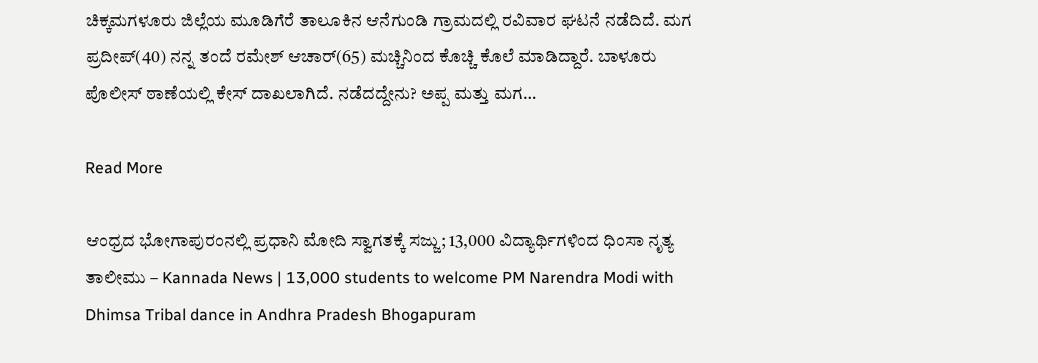ಚಿಕ್ಕಮಗಳೂರು ಜಿಲ್ಲೆಯ ಮೂಡಿಗೆರೆ ತಾಲೂಕಿನ ಆನೆಗುಂಡಿ ಗ್ರಾಮದಲ್ಲಿ ರವಿವಾರ ಘಟನೆ ನಡೆದಿದೆ. ಮಗ ಪ್ರದೀಪ್(40) ನನ್ನ ತಂದೆ ರಮೇಶ್ ಆಚಾರ್(65) ಮಚ್ಚಿನಿಂದ ಕೊಚ್ಚಿ ಕೊಲೆ ಮಾಡಿದ್ದಾರೆ. ಬಾಳೂರು ಪೊಲೀಸ್ ಠಾಣೆಯಲ್ಲಿ ಕೇಸ್ ದಾಖಲಾಗಿದೆ. ನಡೆದದ್ದೇನು? ಅಪ್ಪ ಮತ್ತು ಮಗ…

Read More

ಆಂಧ್ರದ ಭೋಗಾಪುರಂನಲ್ಲಿ ಪ್ರಧಾನಿ ಮೋದಿ ಸ್ವಾಗತಕ್ಕೆ ಸಜ್ಜು; 13,000 ವಿದ್ಯಾರ್ಥಿಗಳಿಂದ ಧಿಂಸಾ ನೃತ್ಯ ತಾಲೀಮು – Kannada News | 13,000 students to welcome PM Narendra Modi with Dhimsa Tribal dance in Andhra Pradesh Bhogapuram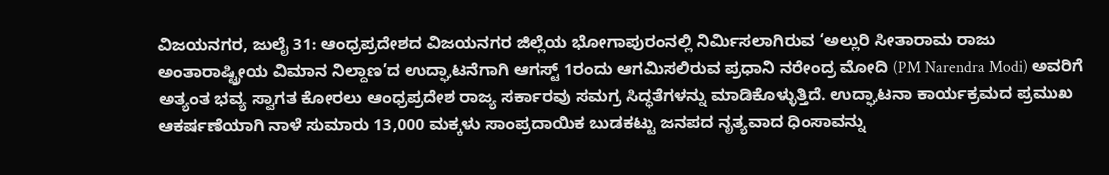ವಿಜಯನಗರ, ಜುಲೈ 31: ಆಂಧ್ರಪ್ರದೇಶದ ವಿಜಯನಗರ ಜಿಲ್ಲೆಯ ಭೋಗಾಪುರಂನಲ್ಲಿ ನಿರ್ಮಿಸಲಾಗಿರುವ ‘ಅಲ್ಲುರಿ ಸೀತಾರಾಮ ರಾಜು ಅಂತಾರಾಷ್ಟ್ರೀಯ ವಿಮಾನ ನಿಲ್ದಾಣ’ದ ಉದ್ಘಾಟನೆಗಾಗಿ ಆಗಸ್ಟ್ 1ರಂದು ಆಗಮಿಸಲಿರುವ ಪ್ರಧಾನಿ ನರೇಂದ್ರ ಮೋದಿ (PM Narendra Modi) ಅವರಿಗೆ ಅತ್ಯಂತ ಭವ್ಯ ಸ್ವಾಗತ ಕೋರಲು ಆಂಧ್ರಪ್ರದೇಶ ರಾಜ್ಯ ಸರ್ಕಾರವು ಸಮಗ್ರ ಸಿದ್ಧತೆಗಳನ್ನು ಮಾಡಿಕೊಳ್ಳುತ್ತಿದೆ. ಉದ್ಘಾಟನಾ ಕಾರ್ಯಕ್ರಮದ ಪ್ರಮುಖ ಆಕರ್ಷಣೆಯಾಗಿ ನಾಳೆ ಸುಮಾರು 13,000 ಮಕ್ಕಳು ಸಾಂಪ್ರದಾಯಿಕ ಬುಡಕಟ್ಟು ಜನಪದ ನೃತ್ಯವಾದ ಧಿಂಸಾವನ್ನು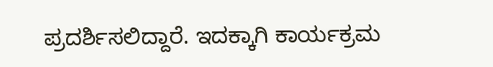ಪ್ರದರ್ಶಿಸಲಿದ್ದಾರೆ. ಇದಕ್ಕಾಗಿ ಕಾರ್ಯಕ್ರಮ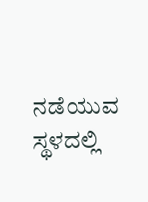ನಡೆಯುವ ಸ್ಥಳದಲ್ಲಿ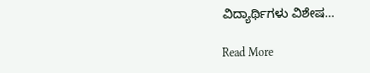ವಿದ್ಯಾರ್ಥಿಗಳು ವಿಶೇಷ…

Read More